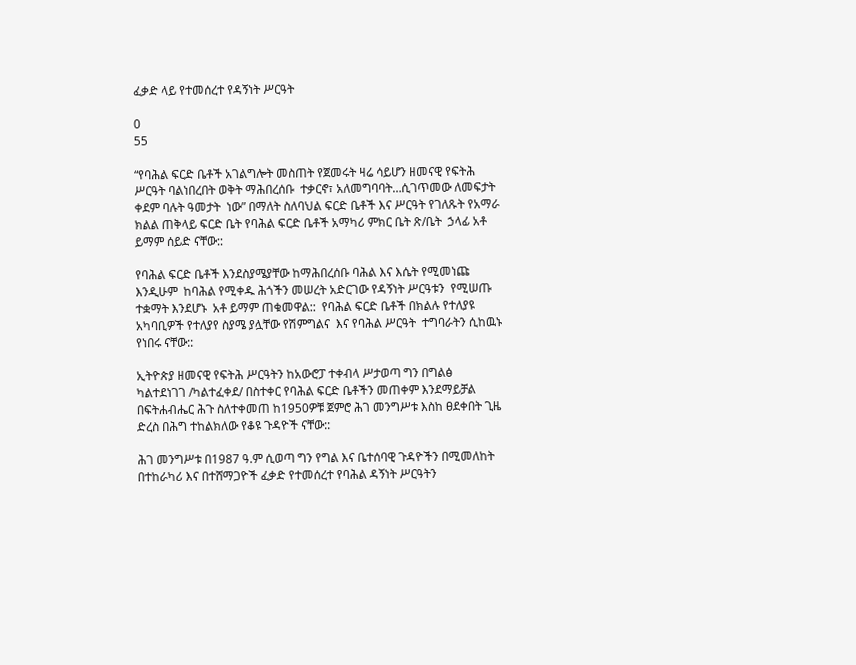ፈቃድ ላይ የተመሰረተ የዳኝነት ሥርዓት

0
55

“የባሕል ፍርድ ቤቶች አገልግሎት መስጠት የጀመሩት ዛሬ ሳይሆን ዘመናዊ የፍትሕ ሥርዓት ባልነበረበት ወቅት ማሕበረሰቡ  ተቃርኖ፣ አለመግባባት…ሲገጥመው ለመፍታት ቀደም ባሉት ዓመታት  ነው” በማለት ስለባህል ፍርድ ቤቶች እና ሥርዓት የገለጹት የአማራ ክልል ጠቅላይ ፍርድ ቤት የባሕል ፍርድ ቤቶች አማካሪ ምክር ቤት ጽ/ቤት  ኃላፊ አቶ ይማም ሰይድ ናቸው::

የባሕል ፍርድ ቤቶች እንደስያሜያቸው ከማሕበረሰቡ ባሕል እና እሴት የሚመነጩ እንዲሁም  ከባሕል የሚቀዱ ሕጎችን መሠረት አድርገው የዳኝነት ሥርዓቱን  የሚሠጡ ተቋማት እንደሆኑ  አቶ ይማም ጠቁመዋል::  የባሕል ፍርድ ቤቶች በክልሉ የተለያዩ አካባቢዎች የተለያየ ስያሜ ያሏቸው የሽምግልና  እና የባሕል ሥርዓት  ተግባራትን ሲከዉኑ የነበሩ ናቸው::

ኢትዮጵያ ዘመናዊ የፍትሕ ሥርዓትን ከአውሮፓ ተቀብላ ሥታወጣ ግን በግልፅ ካልተደነገገ /ካልተፈቀደ/ በስተቀር የባሕል ፍርድ ቤቶችን መጠቀም እንደማይቻል በፍትሐብሔር ሕጉ ስለተቀመጠ ከ1950ዎቹ ጀምሮ ሕገ መንግሥቱ እስከ ፀደቀበት ጊዜ ድረስ በሕግ ተከልክለው የቆዩ ጉዳዮች ናቸው::

ሕገ መንግሥቱ በ1987 ዓ.ም ሲወጣ ግን የግል እና ቤተሰባዊ ጉዳዮችን በሚመለከት በተከራካሪ እና በተሸማጋዮች ፈቃድ የተመሰረተ የባሕል ዳኝነት ሥርዓትን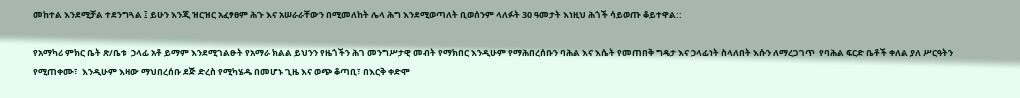መከተል እንደሚቻል ተደንግጓል ፤ ይሁን እንጂ ዝርዝር አፈፃፀም ሕጉ እና አሠራራቸውን በሚመለከት ሌላ ሕግ እንደሚወጣለት ቢወሰንም ላለፉት 30 ዓመታት እነዚህ ሕጎች ሳይወጡ ቆይተዋል::

የአማካሪ ምክር ቤት ጽ/ቤቱ  ኃላፊ አቶ ይማም እንደሚገልፁት የአማራ ክልል ይህንን የዜጎችን ሕገ መንግሥታዊ መብት የማክበር እንዲሁም የማሕበረሰቡን ባሕል እና እሴት የመጠበቅ ግዴታ እና ኃላፊነት ስላለበት እሱን ለማረጋገጥ  የባሕል ፍርድ ቤቶች ቀለል ያለ ሥርዓትን የሚጠቀሙ፣  እንዲሁም እዛው ማህበረሰቡ ደጅ ድረስ የሚካሄዱ በመሆኑ ጊዜ እና ወጭ ቆጣቢ፣ በእርቅ ቀድሞ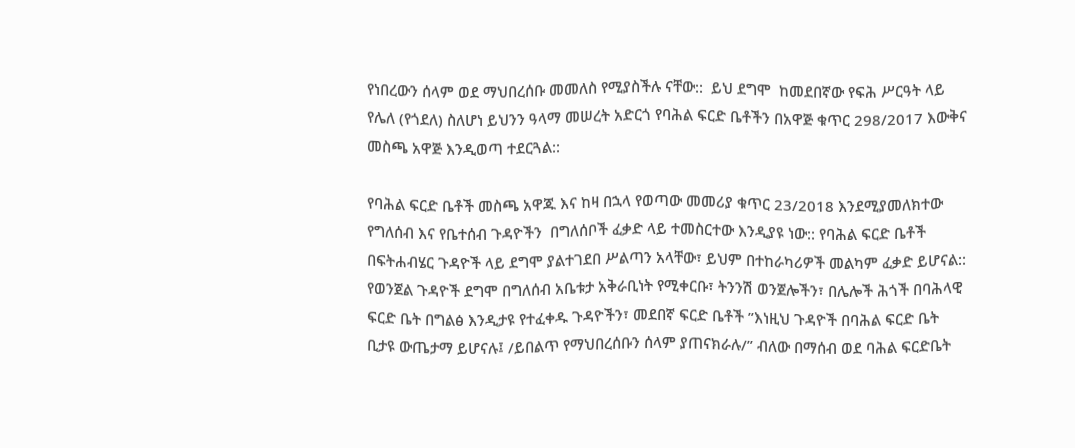የነበረውን ሰላም ወደ ማህበረሰቡ መመለስ የሚያስችሉ ናቸው::  ይህ ደግሞ  ከመደበኛው የፍሕ ሥርዓት ላይ የሌለ (የጎደለ) ስለሆነ ይህንን ዓላማ መሠረት አድርጎ የባሕል ፍርድ ቤቶችን በአዋጅ ቁጥር 298/2017 እውቅና መስጫ አዋጅ እንዲወጣ ተደርጓል::

የባሕል ፍርድ ቤቶች መስጫ አዋጁ እና ከዛ በኋላ የወጣው መመሪያ ቁጥር 23/2018 እንደሚያመለክተው የግለሰብ እና የቤተሰብ ጉዳዮችን  በግለሰቦች ፈቃድ ላይ ተመስርተው እንዲያዩ ነው:: የባሕል ፍርድ ቤቶች በፍትሐብሄር ጉዳዮች ላይ ደግሞ ያልተገደበ ሥልጣን አላቸው፣ ይህም በተከራካሪዎች መልካም ፈቃድ ይሆናል:: የወንጀል ጉዳዮች ደግሞ በግለሰብ አቤቱታ አቅራቢነት የሚቀርቡ፣ ትንንሽ ወንጀሎችን፣ በሌሎች ሕጎች በባሕላዊ ፍርድ ቤት በግልፅ እንዲታዩ የተፈቀዱ ጉዳዮችን፣ መደበኛ ፍርድ ቤቶች ”እነዚህ ጉዳዮች በባሕል ፍርድ ቤት ቢታዩ ውጤታማ ይሆናሉ፤ /ይበልጥ የማህበረሰቡን ሰላም ያጠናክራሉ/” ብለው በማሰብ ወደ ባሕል ፍርድቤት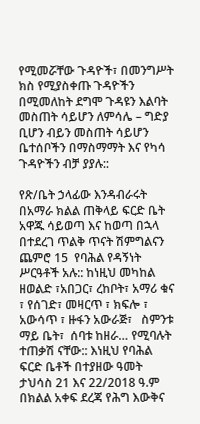የሚመሯቸው ጉዳዮች፣ በመንግሥት ክስ የሚያስቀጡ ጉዳዮችን በሚመለከት ደግሞ ጉዳዩን እልባት መስጠት ሳይሆን ለምሳሌ – ግድያ ቢሆን ብይን መስጠት ሳይሆን ቤተሰቦችን በማስማማት እና የካሳ ጉዳዮችን ብቻ ያያሉ::

የጽ/ቤት ኃላፊው እንዳብራሩት በአማራ ክልል ጠቅላይ ፍርድ ቤት አዋጁ ሳይወጣ እና ከወጣ በኋላ በተደረገ ጥልቅ ጥናት ሽምግልናን ጨምሮ 15  የባሕል የዳኝነት ሥርዓቶች አሉ:: ከነዚህ መካከል  ዘወልድ ፣አበጋር፣ ረከቦት፣ አማሪ ቁና ፣ የሰገድ፣ መዛርጥ ፣ ክፍሎ ፣ አውሳጥ ፣ ዙፋን አውራጅ፣   ስምንቱ ማይ ቤት፣  ሰባቱ ከዘራ… የሚባሉት ተጠቃሽ ናቸው:: እነዚህ የባሕል ፍርድ ቤቶች በተያዘው ዓመት ታህሳስ 21 እና 22/2018 ዓ.ም  በክልል አቀፍ ደረጃ የሕግ እውቅና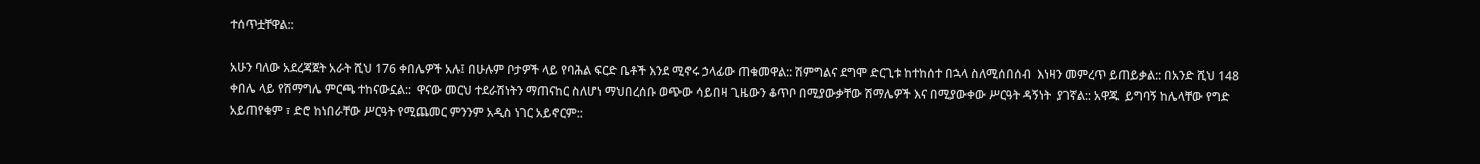ተሰጥቷቸዋል::

አሁን ባለው አደረጃጀት አራት ሺህ 176 ቀበሌዎች አሉ፤ በሁሉም ቦታዎች ላይ የባሕል ፍርድ ቤቶች እንደ ሚኖሩ ኃላፊው ጠቁመዋል:: ሽምግልና ደግሞ ድርጊቱ ከተከሰተ በኋላ ስለሚሰበሰብ  እነዛን መምረጥ ይጠይቃል:: በአንድ ሺህ 148 ቀበሌ ላይ የሽማግሌ ምርጫ ተከናውኗል::  ዋናው መርህ ተደራሽነትን ማጠናከር ስለሆነ ማህበረሰቡ ወጭው ሳይበዛ ጊዜውን ቆጥቦ በሚያውቃቸው ሽማሌዎች እና በሚያውቀው ሥርዓት ዳኝነት  ያገኛል:: አዋጁ  ይግባኝ ከሌላቸው የግድ አይጠየቁም ፣ ድሮ ከነበራቸው ሥርዓት የሚጨመር ምንንም አዲስ ነገር አይኖርም::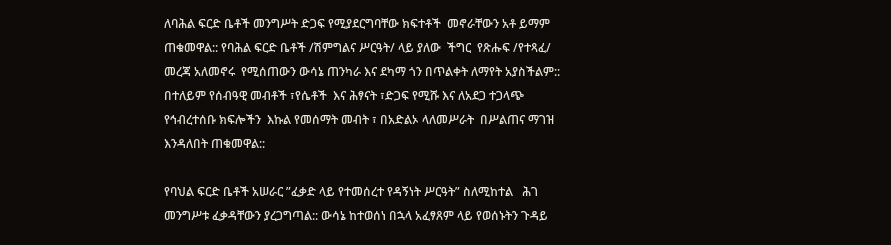ለባሕል ፍርድ ቤቶች መንግሥት ድጋፍ የሚያደርግባቸው ክፍተቶች  መኖራቸውን አቶ ይማም ጠቁመዋል:: የባሕል ፍርድ ቤቶች /ሽምግልና ሥርዓት/ ላይ ያለው  ችግር  የጽሑፍ /የተጻፈ/ መረጃ አለመኖሩ  የሚሰጠውን ውሳኔ ጠንካራ እና ደካማ ጎን በጥልቀት ለማየት አያስችልም:: በተለይም የሰብዓዊ መብቶች ፣የሴቶች  እና ሕፃናት ፣ድጋፍ የሚሹ እና ለአደጋ ተጋላጭ የኅብረተሰቡ ክፍሎችን  እኩል የመሰማት መብት ፣ በአድልኦ ላለመሥራት  በሥልጠና ማገዝ እንዳለበት ጠቁመዋል::

የባህል ፍርድ ቤቶች አሠራር ”ፈቃድ ላይ የተመሰረተ የዳኝነት ሥርዓት” ስለሚከተል   ሕገ መንግሥቱ ፈቃዳቸውን ያረጋግጣል:: ውሳኔ ከተወሰነ በኋላ አፈፃጸም ላይ የወሰኑትን ጉዳይ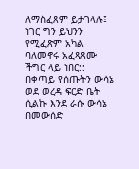ለማስፈጸም ይታገላሉ፤ ነገር ግን ይህንን የሚፈጽም አካል ባለመኖሩ አፈጻጸሙ ችግር ላይ ነበር:: በቀጣይ የሰጡትን ውሳኔ ወደ ወረዳ ፍርድ ቤት ሲልኩ እንደ ራሱ ውሳኔ በመውሰድ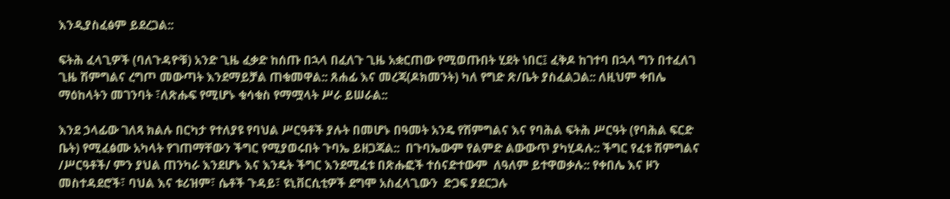እንዲያስፈፅም ይደረጋል::

ፍትሕ ፈላጊዎች (ባለጉዳዮቹ) አንድ ጊዜ ፈቃድ ከሰጡ በኋላ በፈለጉ ጊዜ አቋርጠው የሚወጡበት ሂደት ነበር፤ ፈቅዶ ከገተባ በኋላ ግን በተፈለገ ጊዜ ሽምግልና ረግጦ መውጣት እንደማይቻል ጠቁመዋል:: ጸሐፊ እና መረጃ(ዶክመንት) ካለ የግድ ጽ/ቤት ያስፈልጋል:: ለዚህም ቀበሌ ማዕከላትን መገንባት ፣ለጽሑፍ የሚሆኑ ቁሳቁስ የማሟላት ሥራ ይሠራል::

እንደ ኃላፊው ገለጻ ክልሉ በርካታ የተለያዩ የባህል ሥርዓቶች ያሉት በመሆኑ በዓመት አንዴ የሽምግልና እና የባሕል ፍትሕ ሥርዓት (የባሕል ፍርድ ቤት) የሚፈፅሙ አካላት የገጠማቸውን ችግር የሚያወሩበት ጉባኤ ይዘጋጃል::  በጉባኤውም የልምድ ልውውጥ ያካሂዳሉ:: ችግር የፈቱ ሽምግልና /ሥርዓቶች/ ምን ያህል ጠንካራ እንደሆኑ እና እንዴት ችግር እንደሚፈቱ በጽሑፎች ተሰናድተውም  ለዓለም ይተዋወቃሉ:: የቀበሌ እና ዞን መስተዳደሮች፣ ባህል እና ቱሪዝም፣ ሴቶች ጉዳይ፣ ዩኒቨርሲቲዎች ደግሞ አስፈላጊውን  ድጋፍ ያደርጋሉ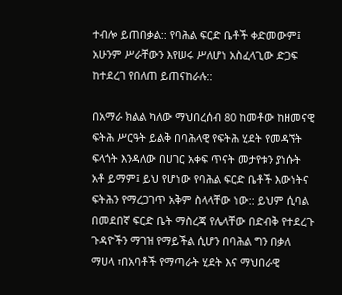ተብሎ ይጠበቃል:: የባሕል ፍርድ ቤቶች ቀድመውም፤ አሁንም ሥራቸውን እየሠሩ ሥለሆነ አስፈላጊው ድጋፍ ከተደረገ የበለጠ ይጠናከራሉ::

በአማራ ክልል ካለው ማህበረሰብ 80 ከመቶው ከዘመናዊ ፍትሕ ሥርዓት ይልቅ በባሕላዊ የፍትሕ ሂደት የመዳኘት ፍላጎት እንዳለው በሀገር አቀፍ ጥናት መታየቱን ያነሱት አቶ ይማም፤ ይህ የሆነው የባሕል ፍርድ ቤቶች እውነትና ፍትሕን የማረጋገጥ አቅም ስላላቸው ነው:: ይህም ሲባል በመደበኛ ፍርድ ቤት ማስረጃ የሌላቸው በድብቅ የተደረጉ ጉዳዮችን ማገዝ የማይችል ሲሆን በባሕል ግን በቃለ ማሀላ ፣በአባቶች የማጣራት ሂደት እና ማህበራዊ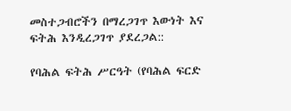መስተጋብሮችን በማረጋገጥ እውነት እና ፍትሕ እንዲረጋገጥ ያደረጋል::

የባሕል ፍትሕ ሥርዓት (የባሕል ፍርድ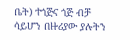ቤት) ተጎጅና ጎጅ ብቻ ሳይሆን በዙሪያው ያሉትን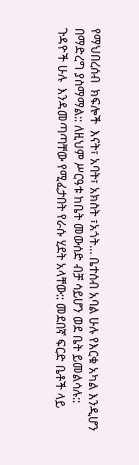የማህበረሰብ  ክፍሎች  እናት፣ አባት፣ አክስት ፣አጎት… ቤተሰብ አባል ሁሉ የእርቁ አካል እንዲሆን በማድረግ ያስማማል:: ለዚህም ሥርዓቱ ከቤት መውሰድ ብቻ ሳይሆን ወደ ቤት ይመልሳሉ:: ጉዳዮች ሁሉ  እንዳመጣጣቸው የሚፈታበት የራሱ ሂደት አላቸው:: መደበኛ ፍርድ ቤቶች ላይ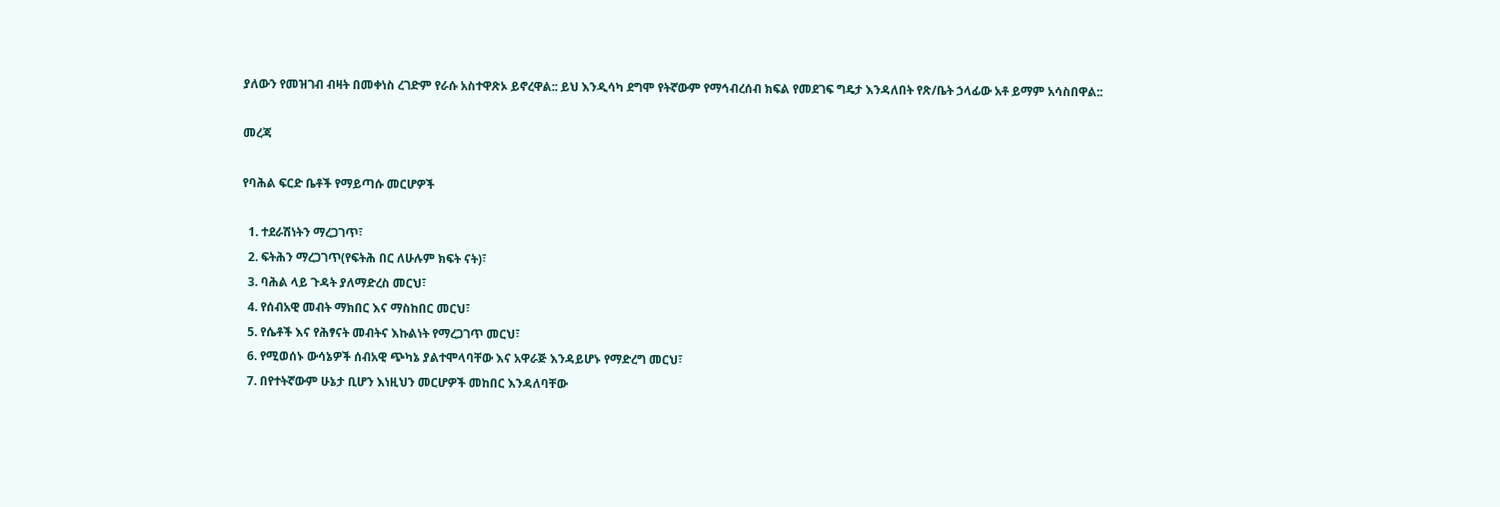ያለውን የመዝገብ ብዛት በመቀነስ ረገድም የራሱ አስተዋጽኦ ይኖረዋል:: ይህ እንዲሳካ ደግሞ የትኛውም የማኅብረሰብ ክፍል የመደገፍ ግዴታ እንዳለበት የጽ/ቤት ኃላፊው አቶ ይማም አሳስበዋል::

መረጃ

የባሕል ፍርድ ቤቶች የማይጣሱ መርሆዎች

  1. ተደራሽነትን ማረጋገጥ፣
  2. ፍትሕን ማረጋገጥ(የፍትሕ በር ለሁሉም ክፍት ናት)፣
  3. ባሕል ላይ ጉዳት ያለማድረስ መርህ፣
  4. የሰብአዊ መብት ማክበር እና ማስከበር መርህ፣
  5. የሴቶች እና የሕፃናት መብትና እኩልነት የማረጋገጥ መርህ፣
  6. የሚወሰኑ ውሳኔዎች ሰብአዊ ጭካኔ ያልተሞላባቸው እና አዋራጅ እንዳይሆኑ የማድረግ መርህ፣
  7. በየተትኛውም ሁኔታ ቢሆን እነዚህን መርሆዎች መከበር እንዳለባቸው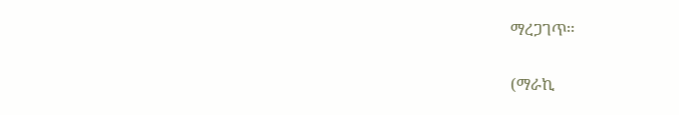ማረጋገጥ፡፡

(ማራኪ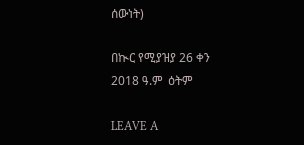ሰውነት)

በኲር የሚያዝያ 26 ቀን 2018 ዓ.ም  ዕትም

LEAVE A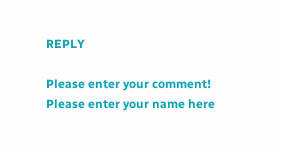REPLY

Please enter your comment!
Please enter your name here